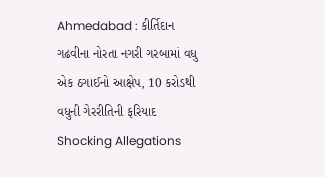Ahmedabad : કીર્તિદાન ગઢવીના નોરતા નગરી ગરબામાં વધુ એક ઠગાઈનો આક્ષેપ, 10 કરોડથી વધુની ગેરરીતિની ફરિયાદ Shocking Allegations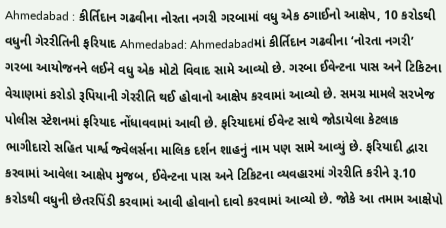Ahmedabad : કીર્તિદાન ગઢવીના નોરતા નગરી ગરબામાં વધુ એક ઠગાઈનો આક્ષેપ, 10 કરોડથી વધુની ગેરરીતિની ફરિયાદ Ahmedabad: Ahmedabadમાં કીર્તિદાન ગઢવીના ‘નોરતા નગરી’ ગરબા આયોજનને લઈને વધુ એક મોટો વિવાદ સામે આવ્યો છે. ગરબા ઈવેન્ટના પાસ અને ટિકિટના વેચાણમાં કરોડો રૂપિયાની ગેરરીતિ થઈ હોવાનો આક્ષેપ કરવામાં આવ્યો છે. સમગ્ર મામલે સરખેજ પોલીસ સ્ટેશનમાં ફરિયાદ નોંધાવવામાં આવી છે. ફરિયાદમાં ઈવેન્ટ સાથે જોડાયેલા કેટલાક ભાગીદારો સહિત પાર્શ્વ જ્વેલર્સના માલિક દર્શન શાહનું નામ પણ સામે આવ્યું છે. ફરિયાદી દ્વારા કરવામાં આવેલા આક્ષેપ મુજબ, ઈવેન્ટના પાસ અને ટિકિટના વ્યવહારમાં ગેરરીતિ કરીને રૂ.10 કરોડથી વધુની છેતરપિંડી કરવામાં આવી હોવાનો દાવો કરવામાં આવ્યો છે. જોકે આ તમામ આક્ષેપો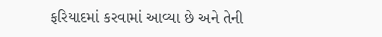ફરિયાદમાં કરવામાં આવ્યા છે અને તેની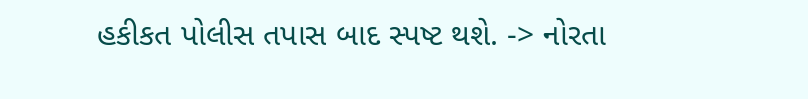હકીકત પોલીસ તપાસ બાદ સ્પષ્ટ થશે. -> નોરતા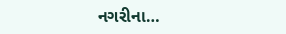નગરીના…